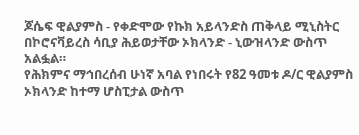ጆሴፍ ዊልያምስ - የቀድሞው የኩክ አይላንድስ ጠቅላይ ሚኒስትር በኮሮናቫይረስ ሳቢያ ሕይወታቸው ኦክላንድ - ኒውዝላንድ ውስጥ አልፏል።
የሕክምና ማኅበረሰብ ሁነኛ አባል የነበሩት የ82 ዓመቱ ዶ/ር ዊልያምስ ኦክላንድ ከተማ ሆስፒታል ውስጥ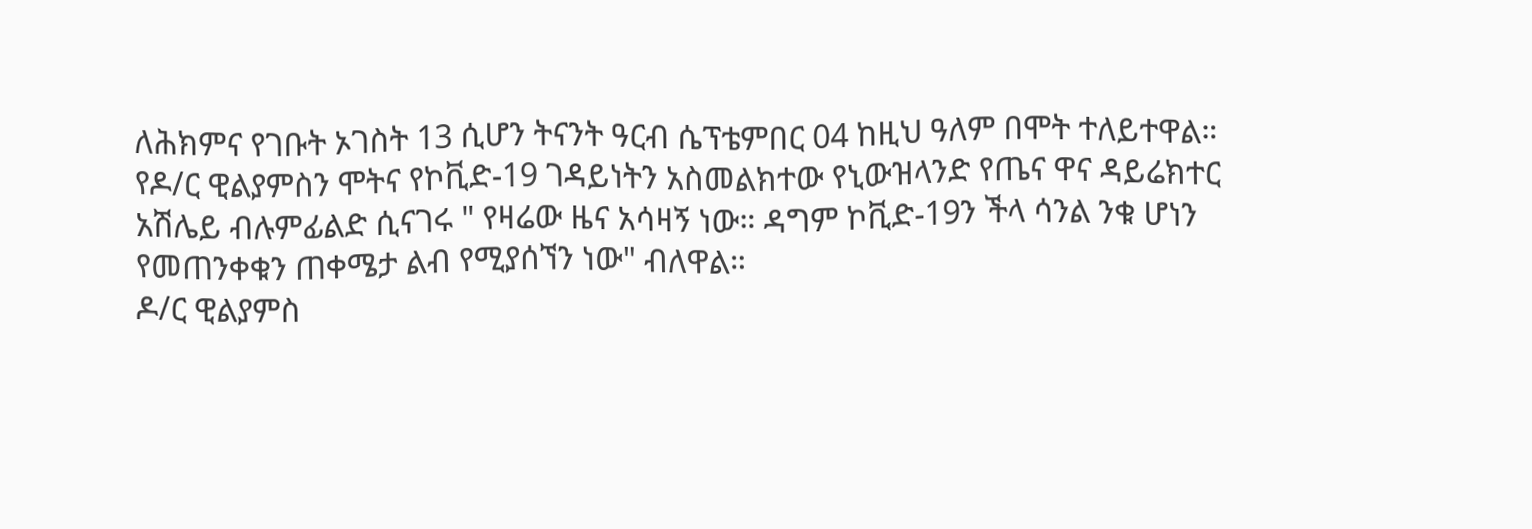ለሕክምና የገቡት ኦገስት 13 ሲሆን ትናንት ዓርብ ሴፕቴምበር 04 ከዚህ ዓለም በሞት ተለይተዋል።
የዶ/ር ዊልያምስን ሞትና የኮቪድ-19 ገዳይነትን አስመልክተው የኒውዝላንድ የጤና ዋና ዳይሬክተር አሽሌይ ብሉምፊልድ ሲናገሩ " የዛሬው ዜና አሳዛኝ ነው። ዳግም ኮቪድ-19ን ችላ ሳንል ንቁ ሆነን የመጠንቀቁን ጠቀሜታ ልብ የሚያሰኘን ነው" ብለዋል።
ዶ/ር ዊልያምስ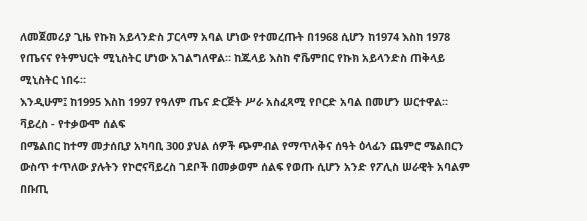ለመጀመሪያ ጊዜ የኩክ አይላንድስ ፓርላማ አባል ሆነው የተመረጡት በ1968 ሲሆን ከ1974 እስከ 1978 የጤናና የትምህርት ሚኒስትር ሆነው አገልግለዋል። ከጁላይ እስከ ኖቬምበር የኩክ አይላንድስ ጠቅላይ ሚኒስትር ነበሩ።
እንዲሁም፤ ከ1995 እስከ 1997 የዓለም ጤና ድርጅት ሥራ አስፈጻሚ የቦርድ አባል በመሆን ሠርተዋል።
ቫይረስ - የተቃውሞ ሰልፍ
በሜልበር ከተማ መታሰቢያ አካባቢ 300 ያህል ሰዎች ጭምብል የማጥለቅና ሰዓት ዕላፊን ጨምሮ ሜልበርን ውስጥ ተጥለው ያሉትን የኮሮናቫይረስ ገደቦች በመቃወም ሰልፍ የወጡ ሲሆን አንድ የፖሊስ ሠራዊት አባልም በቡጢ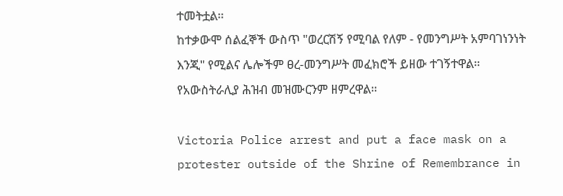ተመትቷል።
ከተቃውሞ ሰልፈኞች ውስጥ "ወረርሽኝ የሚባል የለም - የመንግሥት አምባገነንነት እንጂ" የሚልና ሌሎችም ፀረ-መንግሥት መፈክሮች ይዘው ተገኝተዋል። የአውስትራሊያ ሕዝብ መዝሙርንም ዘምረዋል።

Victoria Police arrest and put a face mask on a protester outside of the Shrine of Remembrance in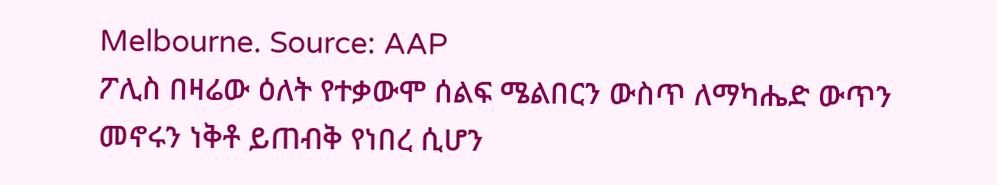Melbourne. Source: AAP
ፖሊስ በዛሬው ዕለት የተቃውሞ ሰልፍ ሜልበርን ውስጥ ለማካሔድ ውጥን መኖሩን ነቅቶ ይጠብቅ የነበረ ሲሆን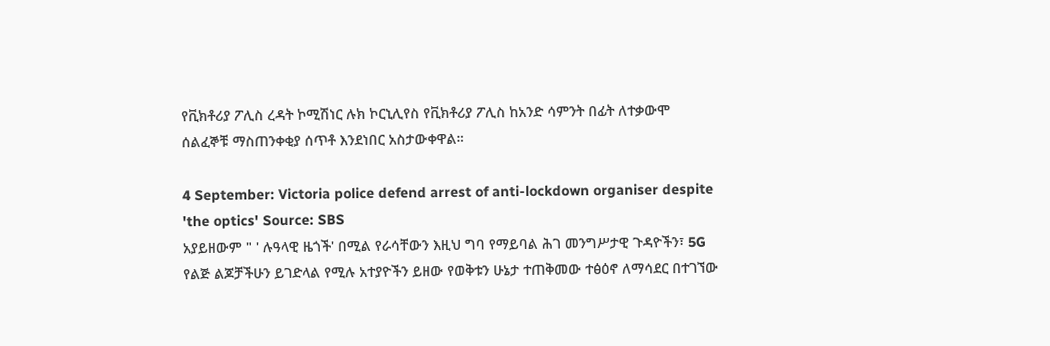የቪክቶሪያ ፖሊስ ረዳት ኮሚሽነር ሉክ ኮርኒሊየስ የቪክቶሪያ ፖሊስ ከአንድ ሳምንት በፊት ለተቃውሞ ሰልፈኞቹ ማስጠንቀቂያ ሰጥቶ እንደነበር አስታውቀዋል።

4 September: Victoria police defend arrest of anti-lockdown organiser despite 'the optics' Source: SBS
አያይዘውም " ' ሉዓላዊ ዜጎች' በሚል የራሳቸውን እዚህ ግባ የማይባል ሕገ መንግሥታዊ ጉዳዮችን፣ 5G የልጅ ልጆቻችሁን ይገድላል የሚሉ አተያዮችን ይዘው የወቅቱን ሁኔታ ተጠቅመው ተፅዕኖ ለማሳደር በተገኘው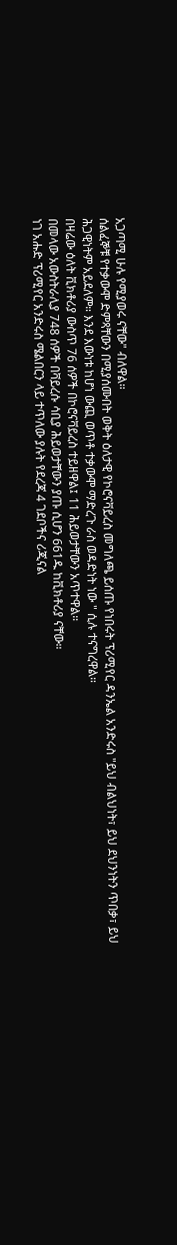አጋጣሚ ሁሉ የሚያወሩ ናቸው" ብለዋል።
ሰልፈኞቹ የተቃውሞ ድምጻቸውን በሚያሰሙበት ወቅት ዕለታዊ የኮሮናቫይረስ መግለጫ ይሰጡ የነበሩት ፕሪሚየር ዳንኤል አንድሩስ "ይህ ብልህነት፣ ይህ ደህንነትን ጥበቃ፣ ይህ ሕጋዊነትም አይደለም። እንደ እውነቱ ከሆነ ውጪ ወጥቶ ተቃውሞ ማድረጉ ራስ ወዳድነት ነው " ሲሉ ተናግረዋል።
በዛሬው ዕለት ቪክቶሪያ ውስጥ 76 ሰዎች በኮሮናቫይረስ ተይዘዋል፤ 11 ሕይወታቸውን አጥተዋል።
በመላው አውስትራሊያ 748 ሰዎች በቫይረሱ ሳቢያ ሕይወታቸውን ያጡ ሲሆን 661ዱ ከቪክቶሪያ ናቸው።
ነገ አሑድ ፕሪሚየር አንድሩስ ሜልበርን ላይ ተጥለው ያሉት የደረጃ 4 ገደቦችና ሪጂናል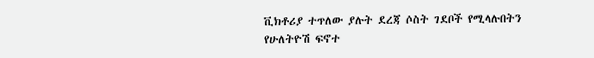ቪክቶሪያ ተጥለው ያሉት ደረጃ ሶስት ገደቦች የሚላሉበትን የሁለትዮሽ ፍኖተ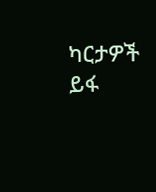ካርታዎች ይፋ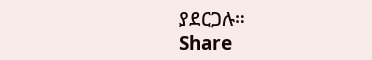ያደርጋሉ።
Share